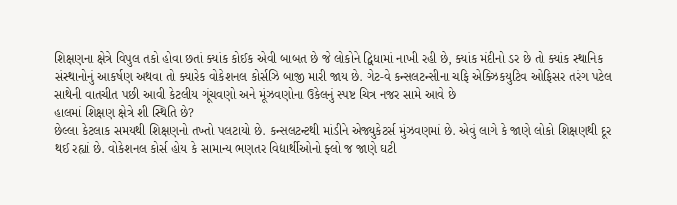શિક્ષણના ક્ષેત્રે વિપુલ તકો હોવા છતાં ક્યાંક કોઈક એવી બાબત છે જે લોકોને દ્વિધામાં નાખી રહી છે, ક્યાંક મંદીનો ડર છે તો ક્યાંક સ્થાનિક સંસ્થાનોનું આકર્ષણ અથવા તો ક્યારેક વોકેશનલ કોર્સઝિ બાજી મારી જાય છે. ગેટ-વે કન્સલટન્સીના ચફિ એક્ઝિકયુટિવ ઓફિસર તરંગ પટેલ સાથેની વાતચીત પછી આવી કેટલીય ગૂંચવણો અને મૂંઝવણોના ઉકેલનું સ્પષ્ટ ચિત્ર નજર સામે આવે છે
હાલમાં શિક્ષણ ક્ષેત્રે શી સ્થિતિ છે?
છેલ્લા કેટલાક સમયથી શિક્ષણનો તખ્તો પલટાયો છે. કન્સલટન્ટથી માંડીને એજ્યુકેટર્સ મુંઝવણમાં છે. એવું લાગે કે જાણે લોકો શિક્ષણથી દૂર થઈ રહ્યાં છે. વોકેશનલ કોર્સ હોય કે સામાન્ય ભણતર વિદ્યાર્થીઓનો ફ્લો જ જાણે ઘટી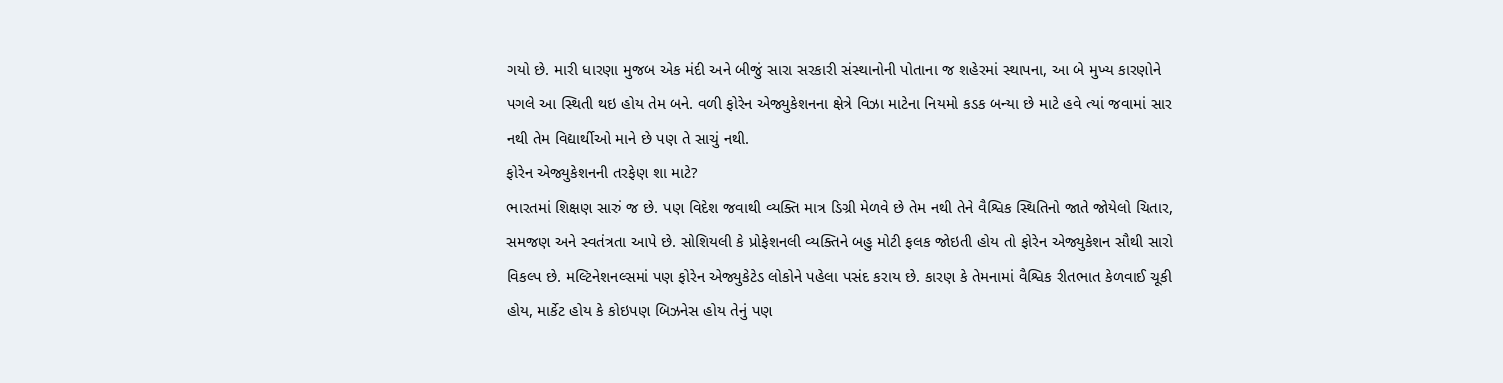ગયો છે. મારી ધારણા મુજબ એક મંદી અને બીજું સારા સરકારી સંસ્થાનોની પોતાના જ શહેરમાં સ્થાપના, આ બે મુખ્ય કારણોને પગલે આ સ્થિતી થઇ હોય તેમ બને. વળી ફોરેન એજ્યુકેશનના ક્ષેત્રે વિઝા માટેના નિયમો કડક બન્યા છે માટે હવે ત્યાં જવામાં સાર નથી તેમ વિદ્યાર્થીઓ માને છે પણ તે સાચું નથી.
ફોરેન એજ્યુકેશનની તરફેણ શા માટે?
ભારતમાં શિક્ષણ સારું જ છે. પણ વિદેશ જવાથી વ્યક્તિ માત્ર ડિગ્રી મેળવે છે તેમ નથી તેને વૈશ્વિક સ્થિતિનો જાતે જોયેલો ચિતાર, સમજણ અને સ્વતંત્રતા આપે છે. સોશિયલી કે પ્રોફેશનલી વ્યક્તિને બહુ મોટી ફલક જોઇતી હોય તો ફોરેન એજ્યુકેશન સૌથી સારો વિકલ્પ છે. મલ્ટિનેશનલ્સમાં પણ ફોરેન એજ્યુકેટેડ લોકોને પહેલા પસંદ કરાય છે. કારણ કે તેમનામાં વૈશ્વિક રીતભાત કેળવાઈ ચૂકી હોય, માર્કેટ હોય કે કોઇપણ બિઝનેસ હોય તેનું પણ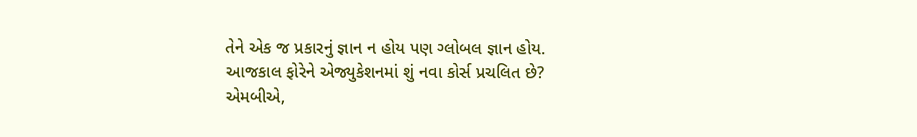તેને એક જ પ્રકારનું જ્ઞાન ન હોય પણ ગ્લોબલ જ્ઞાન હોય.
આજકાલ ફોરેને એજ્યુકેશનમાં શું નવા કોર્સ પ્રચલિત છે?
એમબીએ,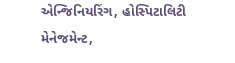એન્જિનિયરિંગ, હોસ્પિટાલિટી મેનેજમેન્ટ,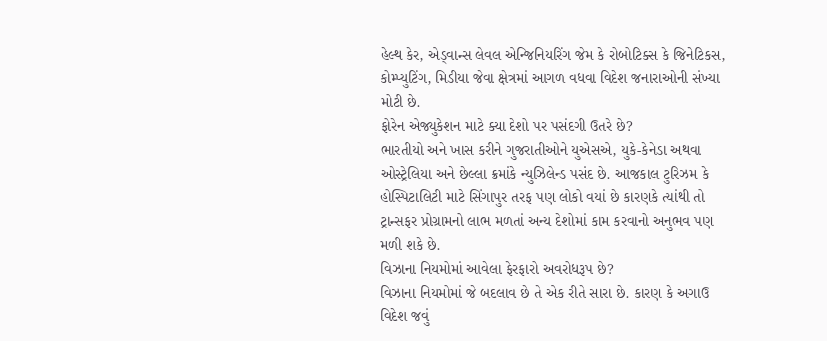હેલ્થ કેર, એડ્વાન્સ લેવલ એન્જિનિયરિંગ જેમ કે રોબોટિક્સ કે જિનેટિકસ, કોમ્પ્યુટિંગ, મિડીયા જેવા ક્ષેત્રમાં આગળ વધવા વિદેશ જનારાઓની સંખ્યા મોટી છે.
ફોરેન એજ્યુકેશન માટે ક્યા દેશો પર પસંદગી ઉતરે છે?
ભારતીયો અને ખાસ કરીને ગુજરાતીઓને યુએસએ, યુકે-કેનેડા અથવા ઓસ્ટ્રેલિયા અને છેલ્લા ક્રમાંકે ન્યુઝિલેન્ડ પસંદ છે. આજકાલ ટુરિઝમ કે હોસ્પિટાલિટી માટે સિંગાપુર તરફ પણ લોકો વયાં છે કારણકે ત્યાંથી તો ટ્રાન્સફર પ્રોગ્રામનો લાભ મળતાં અન્ય દેશોમાં કામ કરવાનો અનુભવ પણ મળી શકે છે.
વિઝાના નિયમોમાં આવેલા ફેરફારો અવરોધરૂપ છે?
વિઝાના નિયમોમાં જે બદલાવ છે તે એક રીતે સારા છે. કારણ કે અગાઉ વિદેશ જવું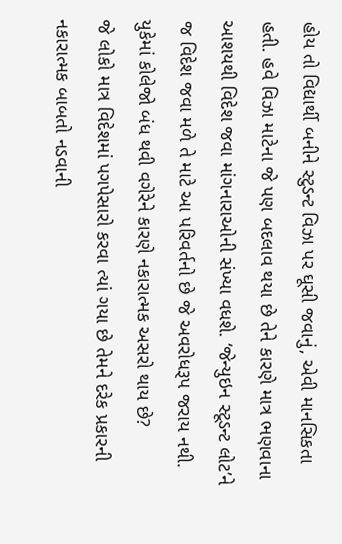હોય તો વિદ્યાર્થી બનીને સ્ટુડન્ટ વિઝા પર ઘૂસી જવાનું, એવી માનસિકતા હતી. હવે વિઝા માટેના જે પણ બદલાવ થયા છે તેને કારણે માત્ર ભણવાના આશયથી વિદેશ જવા માંગનારાઓની સંખ્યા વધશે. ‘જેન્યુઇન સ્ટૂડન્ટ લોટ’ને જ વિદેશ જવા મળે તે માટે આ પરિવર્તનો છે જે અવરોધરૂપ જરાય નથી.
યુકેમાં કોલેજો બંધ થવી વગેરેને કારણે નકારાત્મક અસરો થાય છે?
જે લોકો માત્ર વિદેશમાં પગપેસારો કરવા ત્યાં ગયા છે તેમને દરેક પ્રકારની નકારાત્મક બાબતો નડવાની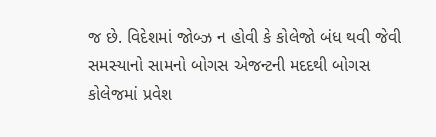જ છે. વિદેશમાં જોબ્ઝ ન હોવી કે કોલેજો બંધ થવી જેવી સમસ્યાનો સામનો બોગસ એજન્ટની મદદથી બોગસ કોલેજમાં પ્રવેશ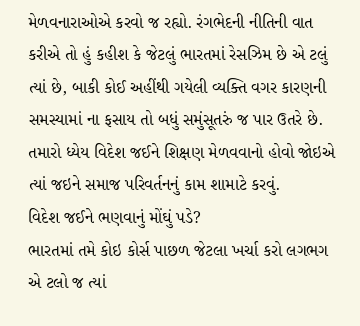મેળવનારાઓએ કરવો જ રહ્યો. રંગભેદની નીતિની વાત કરીએ તો હું કહીશ કે જેટલું ભારતમાં રેસઝિમ છે એ ટલું ત્યાં છે, બાકી કોઈ અહીંથી ગયેલી વ્યક્તિ વગર કારણની સમસ્યામાં ના ફસાય તો બધું સમુંસૂતરું જ પાર ઉતરે છે. તમારો ધ્યેય વિદેશ જઈને શિક્ષણ મેળવવાનો હોવો જોઇએ ત્યાં જઇને સમાજ પરિવર્તનનું કામ શામાટે કરવું.
વિદેશ જઈને ભણવાનું મોંઘું પડે?
ભારતમાં તમે કોઇ કોર્સ પાછળ જેટલા ખર્ચા કરો લગભગ એ ટલો જ ત્યાં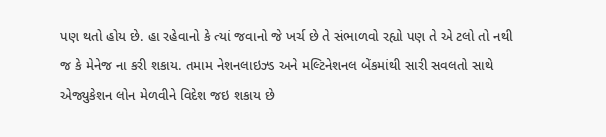પણ થતો હોય છે. હા રહેવાનો કે ત્યાં જવાનો જે ખર્ચ છે તે સંભાળવો રહ્યો પણ તે એ ટલો તો નથી જ કે મેનેજ ના કરી શકાય. તમામ નેશનલાઇઝ્ડ અને મલ્ટિનેશનલ બેંકમાંથી સારી સવલતો સાથે એજ્યુકેશન લોન મેળવીને વિદેશ જઇ શકાય છે